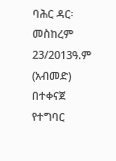ባሕር ዳር፡ መስከረም 23/2013ዓ.ም (አብመድ) በተቀናጀ የተግባር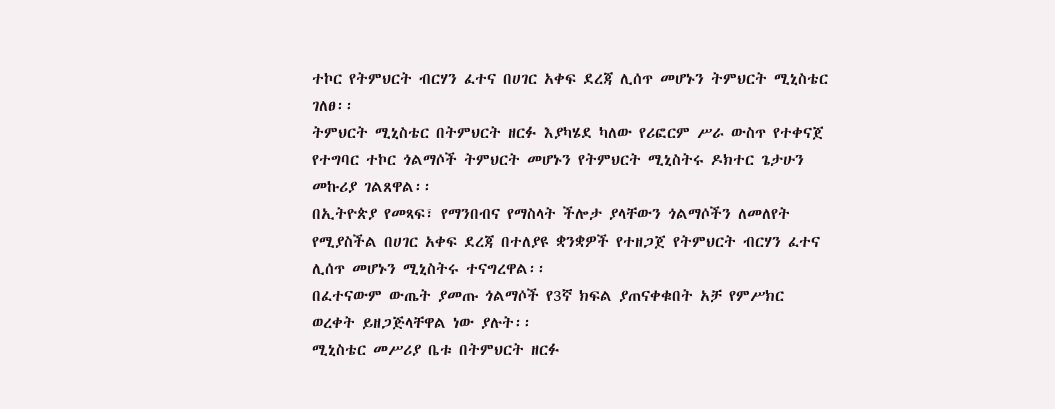ተኮር የትምህርት ብርሃን ፈተና በሀገር አቀፍ ደረጃ ሊሰጥ መሆኑን ትምህርት ሚኒስቴር ገለፀ፡፡
ትምህርት ሚኒስቴር በትምህርት ዘርፉ እያካሄደ ካለው የሪፎርም ሥራ ውስጥ የተቀናጀ የተግባር ተኮር ጎልማሶች ትምህርት መሆኑን የትምህርት ሚኒስትሩ ዶክተር ጌታሁን መኩሪያ ገልጸዋል፡፡
በኢትዮጵያ የመጻፍ፣ የማንበብና የማስላት ችሎታ ያላቸውን ጎልማሶችን ለመለየት የሚያስችል በሀገር አቀፍ ደረጃ በተለያዩ ቋንቋዎች የተዘጋጀ የትምህርት ብርሃን ፈተና ሊሰጥ መሆኑን ሚኒስትሩ ተናግረዋል፡፡
በፈተናውም ውጤት ያመጡ ጎልማሶች የ3ኛ ክፍል ያጠናቀቁበት አቻ የምሥክር ወረቀት ይዘጋጅላቸዋል ነው ያሉት፡፡
ሚኒስቴር መሥሪያ ቤቱ በትምህርት ዘርፉ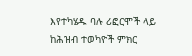እየተካሄዱ ባሉ ሪፎርሞች ላይ ከሕዝብ ተወካዮች ምክር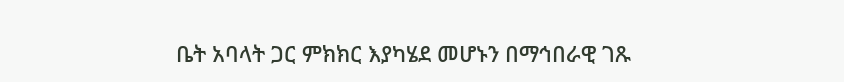ቤት አባላት ጋር ምክክር እያካሄደ መሆኑን በማኅበራዊ ገጹ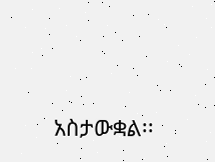አስታውቋል፡፡